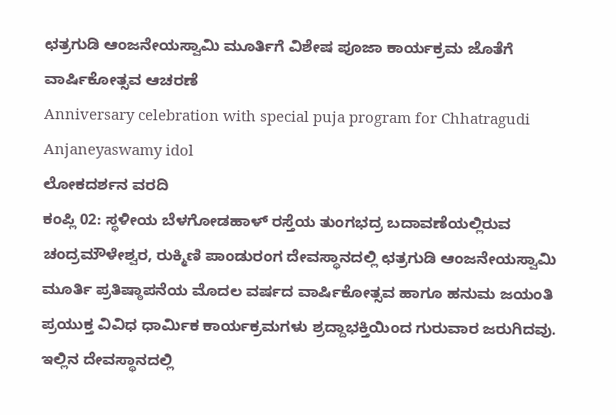ಛತ್ರಗುಡಿ ಆಂಜನೇಯಸ್ವಾಮಿ ಮೂರ್ತಿಗೆ ವಿಶೇಷ ಪೂಜಾ ಕಾರ್ಯಕ್ರಮ ಜೊತೆಗೆ ವಾರ್ಷಿಕೋತ್ಸವ ಆಚರಣೆ
Anniversary celebration with special puja program for Chhatragudi Anjaneyaswamy idol
ಲೋಕದರ್ಶನ ವರದಿ
ಕಂಪ್ಲಿ 02: ಸ್ಥಳೀಯ ಬೆಳಗೋಡಹಾಳ್ ರಸ್ತೆಯ ತುಂಗಭದ್ರ ಬದಾವಣೆಯಲ್ಲಿರುವ ಚಂದ್ರಮೌಳೇಶ್ವರ, ರುಕ್ಮಿಣಿ ಪಾಂಡುರಂಗ ದೇವಸ್ಥಾನದಲ್ಲಿ ಛತ್ರಗುಡಿ ಆಂಜನೇಯಸ್ವಾಮಿ ಮೂರ್ತಿ ಪ್ರತಿಷ್ಠಾಪನೆಯ ಮೊದಲ ವರ್ಷದ ವಾರ್ಷಿಕೋತ್ಸವ ಹಾಗೂ ಹನುಮ ಜಯಂತಿ ಪ್ರಯುಕ್ತ ವಿವಿಧ ಧಾರ್ಮಿಕ ಕಾರ್ಯಕ್ರಮಗಳು ಶ್ರದ್ದಾಭಕ್ತಿಯಿಂದ ಗುರುವಾರ ಜರುಗಿದವು. ಇಲ್ಲಿನ ದೇವಸ್ಥಾನದಲ್ಲಿ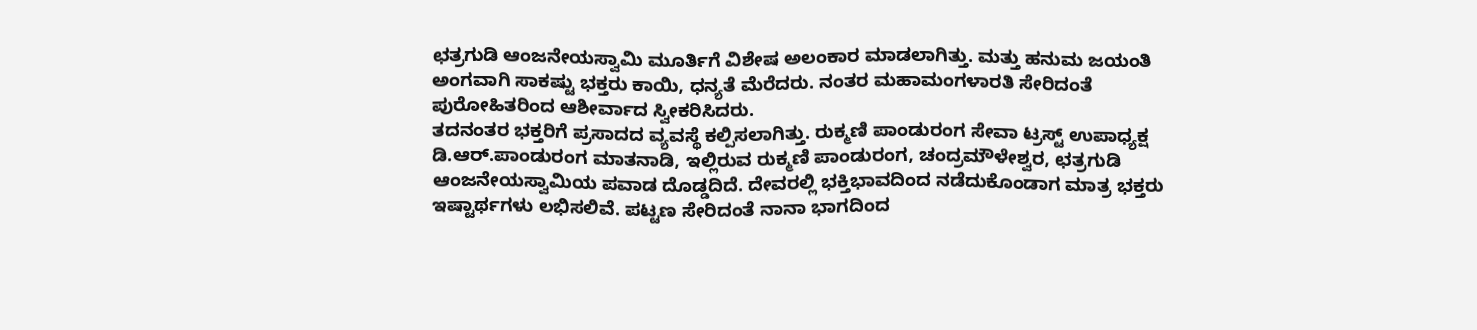ಛತ್ರಗುಡಿ ಆಂಜನೇಯಸ್ವಾಮಿ ಮೂರ್ತಿಗೆ ವಿಶೇಷ ಅಲಂಕಾರ ಮಾಡಲಾಗಿತ್ತು. ಮತ್ತು ಹನುಮ ಜಯಂತಿ ಅಂಗವಾಗಿ ಸಾಕಷ್ಟು ಭಕ್ತರು ಕಾಯಿ, ಧನ್ಯತೆ ಮೆರೆದರು. ನಂತರ ಮಹಾಮಂಗಳಾರತಿ ಸೇರಿದಂತೆ ಪುರೋಹಿತರಿಂದ ಆಶೀರ್ವಾದ ಸ್ವೀಕರಿಸಿದರು.
ತದನಂತರ ಭಕ್ತರಿಗೆ ಪ್ರಸಾದದ ವ್ಯವಸ್ಥೆ ಕಲ್ಪಿಸಲಾಗಿತ್ತು. ರುಕ್ಮಣಿ ಪಾಂಡುರಂಗ ಸೇವಾ ಟ್ರಸ್ಟ್ ಉಪಾಧ್ಯಕ್ಷ ಡಿ.ಆರ್.ಪಾಂಡುರಂಗ ಮಾತನಾಡಿ, ಇಲ್ಲಿರುವ ರುಕ್ಮಣಿ ಪಾಂಡುರಂಗ, ಚಂದ್ರಮೌಳೇಶ್ವರ, ಛತ್ರಗುಡಿ ಆಂಜನೇಯಸ್ವಾಮಿಯ ಪವಾಡ ದೊಡ್ಡದಿದೆ. ದೇವರಲ್ಲಿ ಭಕ್ತಿಭಾವದಿಂದ ನಡೆದುಕೊಂಡಾಗ ಮಾತ್ರ ಭಕ್ತರು ಇಷ್ಟಾರ್ಥಗಳು ಲಭಿಸಲಿವೆ. ಪಟ್ಟಣ ಸೇರಿದಂತೆ ನಾನಾ ಭಾಗದಿಂದ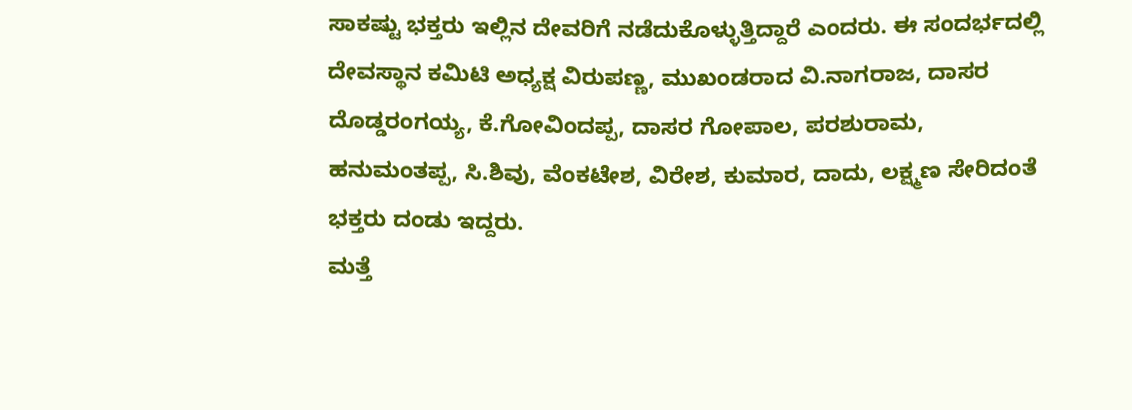ಸಾಕಷ್ಟು ಭಕ್ತರು ಇಲ್ಲಿನ ದೇವರಿಗೆ ನಡೆದುಕೊಳ್ಳುತ್ತಿದ್ದಾರೆ ಎಂದರು. ಈ ಸಂದರ್ಭದಲ್ಲಿ ದೇವಸ್ಥಾನ ಕಮಿಟಿ ಅಧ್ಯಕ್ಷ ವಿರುಪಣ್ಣ, ಮುಖಂಡರಾದ ವಿ.ನಾಗರಾಜ, ದಾಸರ ದೊಡ್ಡರಂಗಯ್ಯ, ಕೆ.ಗೋವಿಂದಪ್ಪ, ದಾಸರ ಗೋಪಾಲ, ಪರಶುರಾಮ, ಹನುಮಂತಪ್ಪ, ಸಿ.ಶಿವು, ವೆಂಕಟೇಶ, ವಿರೇಶ, ಕುಮಾರ, ದಾದು, ಲಕ್ಷ್ಮಣ ಸೇರಿದಂತೆ ಭಕ್ತರು ದಂಡು ಇದ್ದರು.
ಮತ್ತೆ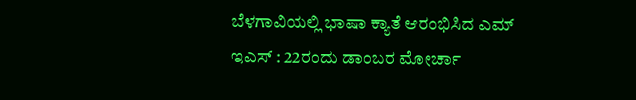ಬೆಳಗಾವಿಯಲ್ಲಿ ಭಾಷಾ ಕ್ಯಾತೆ ಆರಂಭಿಸಿದ ಎಮ್ ಇಎಸ್ : 22ರಂದು ಡಾಂಬರ ಮೋರ್ಚಾ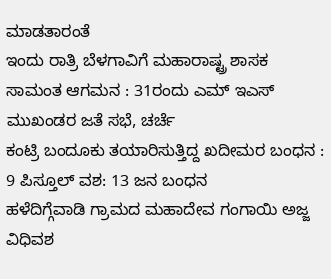ಮಾಡತಾರಂತೆ
ಇಂದು ರಾತ್ರಿ ಬೆಳಗಾವಿಗೆ ಮಹಾರಾಷ್ಟ್ರ ಶಾಸಕ ಸಾಮಂತ ಆಗಮನ : 31ರಂದು ಎಮ್ ಇಎಸ್ ಮುಖಂಡರ ಜತೆ ಸಭೆ, ಚರ್ಚೆ
ಕಂಟ್ರಿ ಬಂದೂಕು ತಯಾರಿಸುತ್ತಿದ್ದ ಖದೀಮರ ಬಂಧನ : 9 ಪಿಸ್ತೂಲ್ ವಶ: 13 ಜನ ಬಂಧನ
ಹಳೆದಿಗ್ಗೆವಾಡಿ ಗ್ರಾಮದ ಮಹಾದೇವ ಗಂಗಾಯಿ ಅಜ್ಜ ವಿಧಿವಶ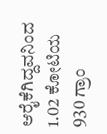ಆರೈಕೆಗಿದ್ದವನಿಂದ 1.02 ಕೋಟಿಯ 930 ಗ್ರಾಂ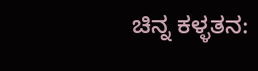ಚಿನ್ನ ಕಳ್ಳತನ: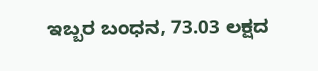ಇಬ್ಬರ ಬಂಧನ, 73.03 ಲಕ್ಷದ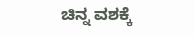ಚಿನ್ನ ವಶಕ್ಕೆ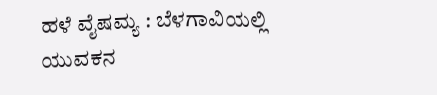ಹಳೆ ವೈಷಮ್ಯ : ಬೆಳಗಾವಿಯಲ್ಲಿ ಯುವಕನ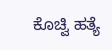ಕೊಚ್ವಿ ಹತ್ಯೆ